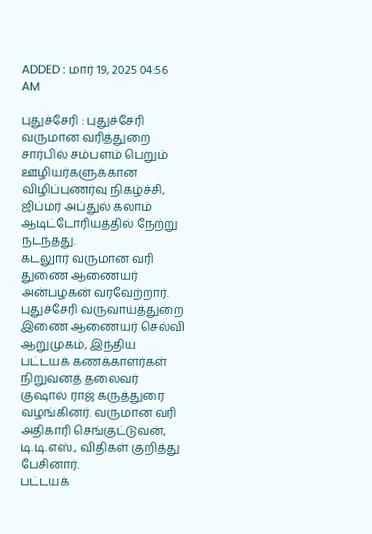ADDED : மார் 19, 2025 04:56 AM

புதுச்சேரி : புதுச்சேரி வருமான வரித்துறை சார்பில் சம்பளம் பெறும் ஊழியர்களுக்கான விழிப்புணர்வு நிகழ்ச்சி, ஜிப்மர் அப்துல் கலாம் ஆடிட்டோரியத்தில் நேற்று நடந்தது.
கடலுார் வருமான வரி துணை ஆணையர் அன்பழகன் வரவேற்றார். புதுச்சேரி வருவாய்த்துறை இணை ஆணையர் செல்வி ஆறுமுகம், இந்திய பட்டயக் கணக்காளர்கள் நிறுவனத் தலைவர் குஷால் ராஜ் கருத்துரை வழங்கினர். வருமான வரி அதிகாரி செங்குட்டுவன், டி.டி.எஸ்., விதிகள் குறித்து பேசினார்.
பட்டயக்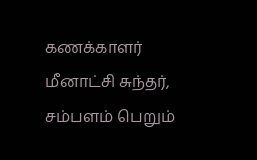கணக்காளர் மீனாட்சி சுந்தர், சம்பளம் பெறும்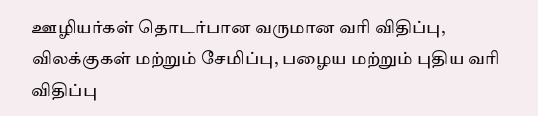ஊழியர்கள் தொடர்பான வருமான வரி விதிப்பு, விலக்குகள் மற்றும் சேமிப்பு, பழைய மற்றும் புதிய வரி விதிப்பு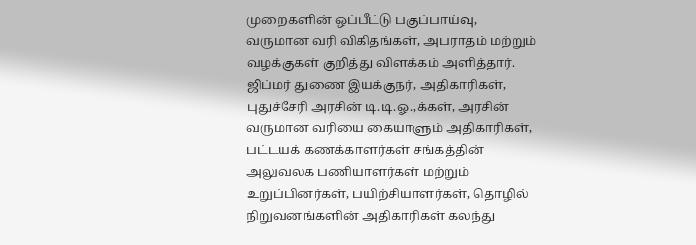முறைகளின் ஒப்பீட்டு பகுப்பாய்வு, வருமான வரி விகிதங்கள், அபராதம் மற்றும் வழக்குகள் குறித்து விளக்கம் அளித்தார்.
ஜிப்மர் துணை இயக்குநர், அதிகாரிகள், புதுச்சேரி அரசின் டி.டி.ஓ.,க்கள், அரசின் வருமான வரியை கையாளும் அதிகாரிகள், பட்டயக் கணக்காளர்கள் சங்கத்தின் அலுவலக பணியாளர்கள் மற்றும் உறுப்பினர்கள், பயிற்சியாளர்கள், தொழில் நிறுவனங்களின் அதிகாரிகள் கலந்து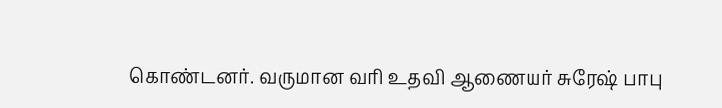கொண்டனர். வருமான வரி உதவி ஆணையர் சுரேஷ் பாபு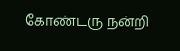கோண்டரு நன்றி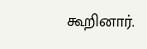கூறினார்.